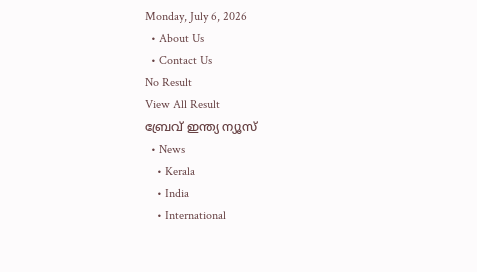Monday, July 6, 2026
  • About Us
  • Contact Us
No Result
View All Result
ബ്രേവ് ഇന്ത്യ ന്യൂസ്
  • News
    • Kerala
    • India
    • International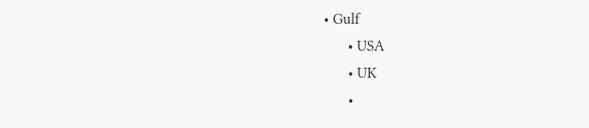• Gulf
      • USA
      • UK
      •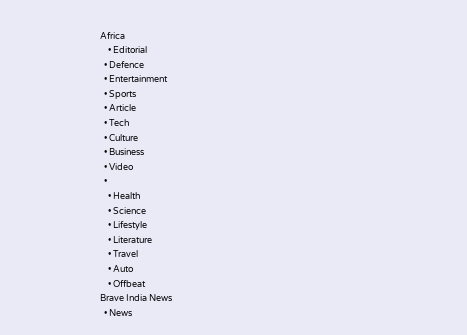Africa
    • Editorial
  • Defence
  • Entertainment
  • Sports
  • Article
  • Tech
  • Culture
  • Business
  • Video
  •
    • Health
    • Science
    • Lifestyle
    • Literature
    • Travel
    • Auto
    • Offbeat
Brave India News
  • News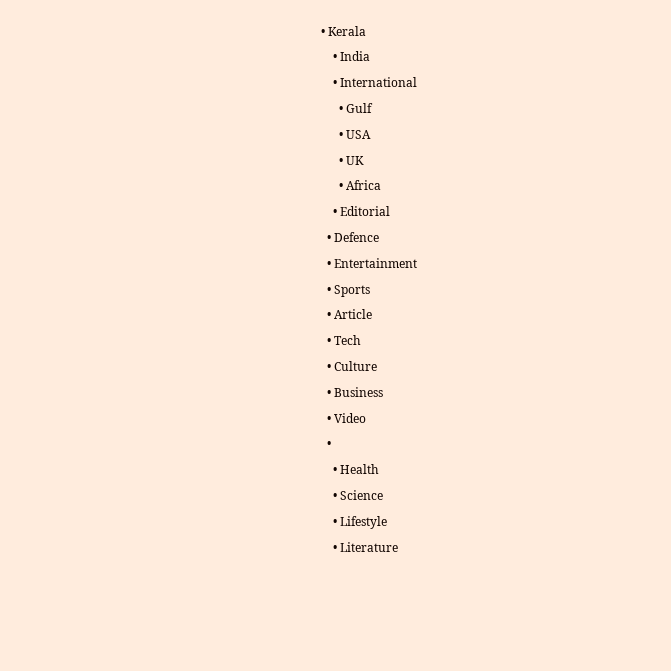• Kerala
    • India
    • International
      • Gulf
      • USA
      • UK
      • Africa
    • Editorial
  • Defence
  • Entertainment
  • Sports
  • Article
  • Tech
  • Culture
  • Business
  • Video
  •
    • Health
    • Science
    • Lifestyle
    • Literature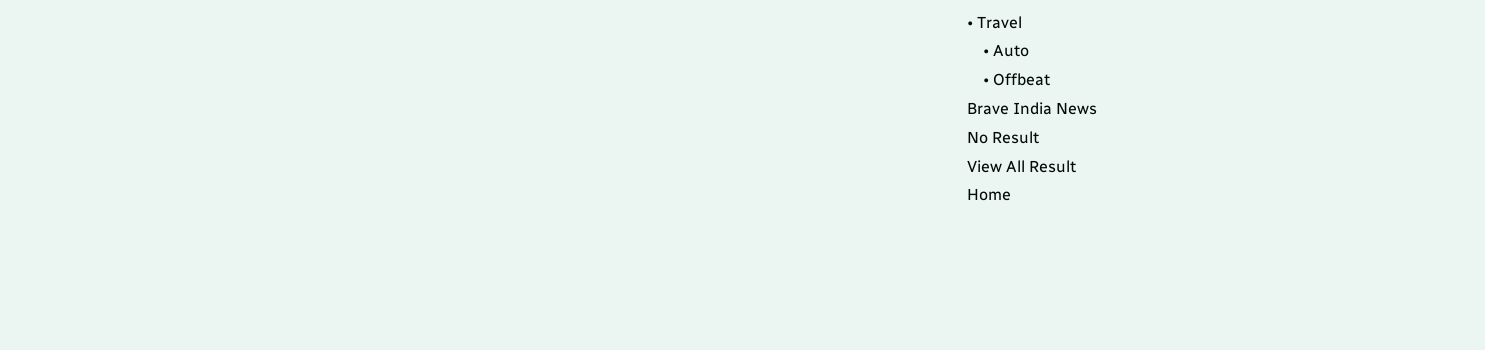• Travel
    • Auto
    • Offbeat
Brave India News
No Result
View All Result
Home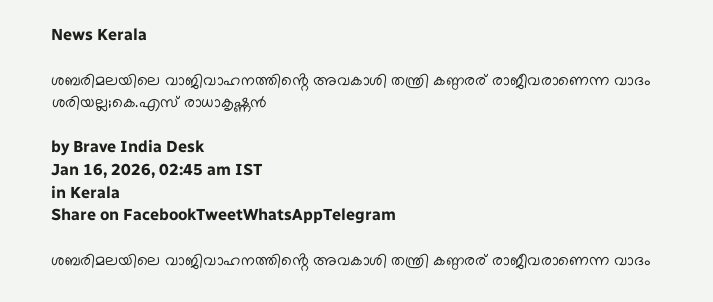News Kerala

ശബരിമലയിലെ വാജിവാഹനത്തിൻ്റെ അവകാശി തന്ത്രി കണ്ഠരര് രാജീവരാണെന്ന വാദം ശരിയല്ല;കെ.എസ് രാധാകൃഷ്ണൻ

by Brave India Desk
Jan 16, 2026, 02:45 am IST
in Kerala
Share on FacebookTweetWhatsAppTelegram

ശബരിമലയിലെ വാജിവാഹനത്തിൻ്റെ അവകാശി തന്ത്രി കണ്ഠരര് രാജീവരാണെന്ന വാദം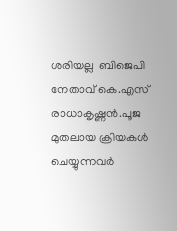ശരിയല്ല  ബിജെപി നേതാവ് കെ.എസ് രാധാകൃഷ്ണൻ.പൂജ മുതലായ ക്രിയകൾ ചെയ്യുന്നവർ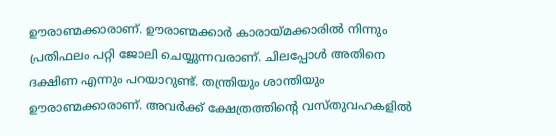ഊരാണ്മക്കാരാണ്. ഊരാണ്മക്കാർ കാരായ്മക്കാരിൽ നിന്നും പ്രതിഫലം പറ്റി ജോലി ചെയ്യുന്നവരാണ്. ചിലപ്പോൾ അതിനെ ദക്ഷിണ എന്നും പറയാറുണ്ട്. തന്ത്രിയും ശാന്തിയും ഊരാണ്മക്കാരാണ്. അവർക്ക് ക്ഷേത്രത്തിൻ്റെ വസ്തുവഹകളിൽ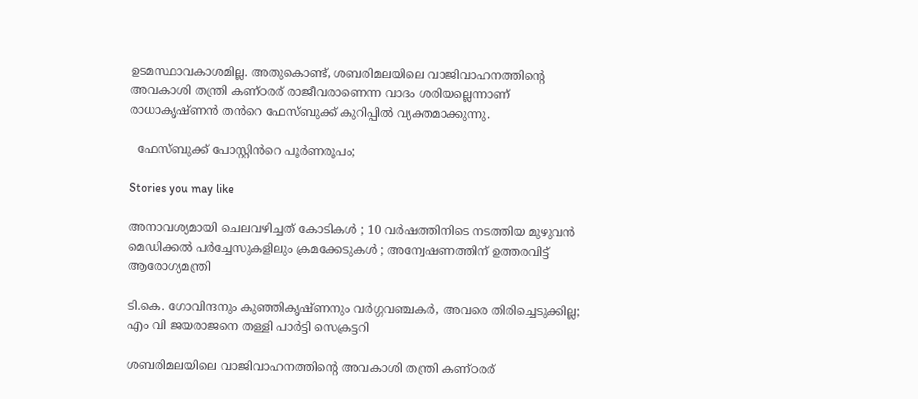ഉടമസ്ഥാവകാശമില്ല. അതുകൊണ്ട്, ശബരിമലയിലെ വാജിവാഹനത്തിൻ്റെ അവകാശി തന്ത്രി കണ്ഠരര് രാജീവരാണെന്ന വാദം ശരിയല്ലെന്നാണ് രാധാകൃഷ്ണൻ തൻറെ ഫേസ്ബുക്ക് കുറിപ്പിൽ വ്യക്തമാക്കുന്നു.

  ഫേസ്ബുക്ക് പോസ്റ്റിൻറെ പൂർണരൂപം;

Stories you may like

അനാവശ്യമായി ചെലവഴിച്ചത് കോടികൾ ; 10 വർഷത്തിനിടെ നടത്തിയ മുഴുവൻ മെഡിക്കൽ പർച്ചേസുകളിലും ക്രമക്കേടുകൾ ; അന്വേഷണത്തിന് ഉത്തരവിട്ട് ആരോഗ്യമന്ത്രി

ടി.കെ. ഗോവിന്ദനും കുഞ്ഞികൃഷ്ണനും വർഗ്ഗവഞ്ചകർ, അവരെ തിരിച്ചെടുക്കില്ല; എം വി ജയരാജനെ തള്ളി പാർട്ടി സെക്രട്ടറി

ശബരിമലയിലെ വാജിവാഹനത്തിൻ്റെ അവകാശി തന്ത്രി കണ്ഠരര്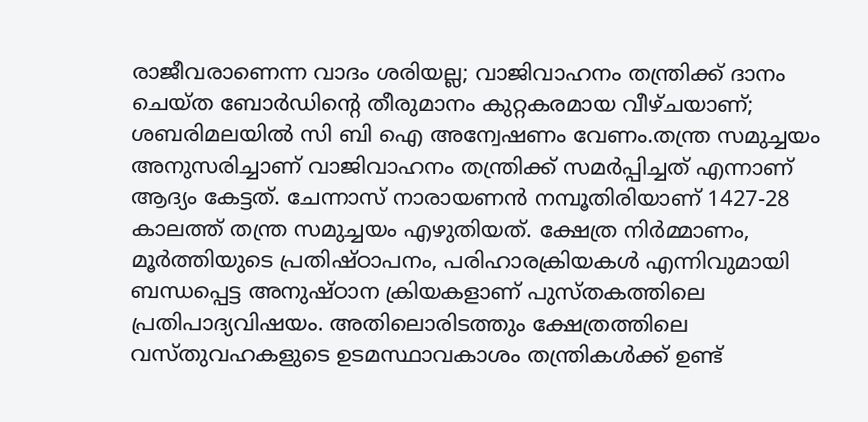രാജീവരാണെന്ന വാദം ശരിയല്ല; വാജിവാഹനം തന്ത്രിക്ക് ദാനം ചെയ്ത ബോർഡിൻ്റെ തീരുമാനം കുറ്റകരമായ വീഴ്ചയാണ്; ശബരിമലയിൽ സി ബി ഐ അന്വേഷണം വേണം.തന്ത്ര സമുച്ചയം അനുസരിച്ചാണ് വാജിവാഹനം തന്ത്രിക്ക് സമർപ്പിച്ചത് എന്നാണ് ആദ്യം കേട്ടത്. ചേന്നാസ് നാരായണൻ നമ്പൂതിരിയാണ് 1427-28 കാലത്ത് തന്ത്ര സമുച്ചയം എഴുതിയത്. ക്ഷേത്ര നിർമ്മാണം, മൂർത്തിയുടെ പ്രതിഷ്ഠാപനം, പരിഹാരക്രിയകൾ എന്നിവുമായി ബന്ധപ്പെട്ട അനുഷ്ഠാന ക്രിയകളാണ് പുസ്തകത്തിലെ പ്രതിപാദ്യവിഷയം. അതിലൊരിടത്തും ക്ഷേത്രത്തിലെ വസ്തുവഹകളുടെ ഉടമസ്ഥാവകാശം തന്ത്രികൾക്ക് ഉണ്ട്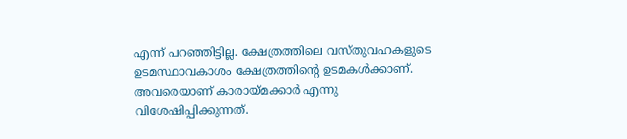എന്ന് പറഞ്ഞിട്ടില്ല. ക്ഷേത്രത്തിലെ വസ്തുവഹകളുടെ ഉടമസ്ഥാവകാശം ക്ഷേത്രത്തിൻ്റെ ഉടമകൾക്കാണ്. അവരെയാണ് കാരായ്മക്കാർ എന്നു വിശേഷിപ്പിക്കുന്നത്.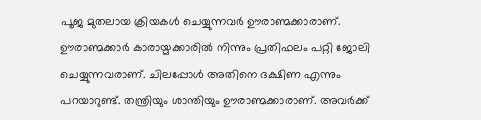പൂജ മുതലായ ക്രിയകൾ ചെയ്യുന്നവർ ഊരാണ്മക്കാരാണ്. ഊരാണ്മക്കാർ കാരായ്മക്കാരിൽ നിന്നും പ്രതിഫലം പറ്റി ജോലി ചെയ്യുന്നവരാണ്. ചിലപ്പോൾ അതിനെ ദക്ഷിണ എന്നും പറയാറുണ്ട്. തന്ത്രിയും ശാന്തിയും ഊരാണ്മക്കാരാണ്. അവർക്ക്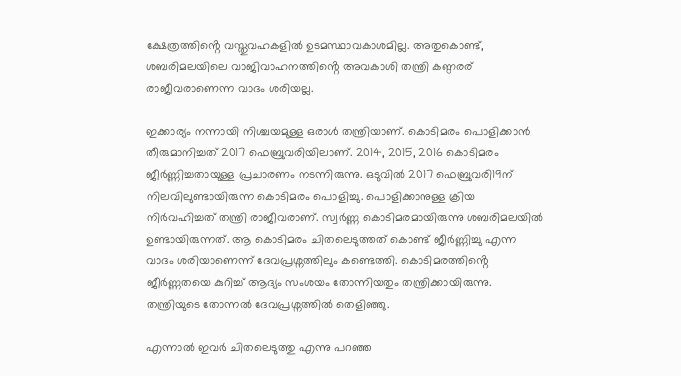ക്ഷേത്രത്തിൻ്റെ വസ്തുവഹകളിൽ ഉടമസ്ഥാവകാശമില്ല. അതുകൊണ്ട്, ശബരിമലയിലെ വാജിവാഹനത്തിൻ്റെ അവകാശി തന്ത്രി കണ്ഠരര് രാജീവരാണെന്ന വാദം ശരിയല്ല.

ഇക്കാര്യം നന്നായി നിശ്ചയമുള്ള ഒരാൾ തന്ത്രിയാണ്. കൊടിമരം പൊളിക്കാൻ തീരുമാനിച്ചത് 2017 ഫെബ്രുവരിയിലാണ്. 2014, 2015, 2016 കൊടിമരം ജീർണ്ണിച്ചതായുള്ള പ്രചാരണം നടന്നിരുന്നു. ഒടുവിൽ 2017 ഫെബ്രുവരി19ന് നിലവിലുണ്ടായിരുന്ന കൊടിമരം പൊളിച്ചു. പൊളിക്കാനുള്ള ക്രിയ നിർവഹിച്ചത് തന്ത്രി രാജീവരാണ്. സ്വർണ്ണ കൊടിമരമായിരുന്നു ശബരിമലയിൽ ഉണ്ടായിരുന്നത്. ആ കൊടിമരം ചിതലെടുത്തത് കൊണ്ട് ജീർണ്ണിച്ചു എന്ന വാദം ശരിയാണെന്ന് ദേവപ്രശ്നത്തിലും കണ്ടെത്തി. കൊടിമരത്തിൻ്റെ ജീർണ്ണതയെ കുറിച്ച് ആദ്യം സംശയം തോന്നിയതും തന്ത്രിക്കായിരുന്നു. തന്ത്രിയുടെ തോന്നൽ ദേവപ്രശ്നത്തിൽ തെളിഞ്ഞു.

എന്നാൽ ഇവർ ചിതലെടുത്തു എന്നു പറഞ്ഞ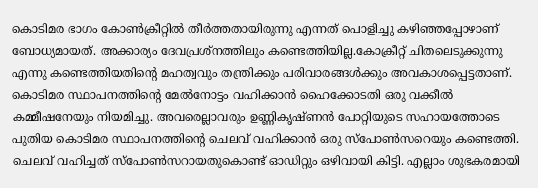കൊടിമര ഭാഗം കോൺക്രീറ്റിൽ തീർത്തതായിരുന്നു എന്നത് പൊളിച്ചു കഴിഞ്ഞപ്പോഴാണ് ബോധ്യമായത്. അക്കാര്യം ദേവപ്രശ്നത്തിലും കണ്ടെത്തിയില്ല.കോക്രീറ്റ് ചിതലെടുക്കുന്നു എന്നു കണ്ടെത്തിയതിൻ്റെ മഹത്വവും തന്ത്രിക്കും പരിവാരങ്ങൾക്കും അവകാശപ്പെട്ടതാണ്. കൊടിമര സ്ഥാപനത്തിൻ്റെ മേൽനോട്ടം വഹിക്കാൻ ഹൈക്കോടതി ഒരു വക്കീൽ കമ്മീഷനേയും നിയമിച്ചു. അവരെല്ലാവരും ഉണ്ണികൃഷ്ണൻ പോറ്റിയുടെ സഹായത്തോടെ പുതിയ കൊടിമര സ്ഥാപനത്തിൻ്റെ ചെലവ് വഹിക്കാൻ ഒരു സ്പോൺസറെയും കണ്ടെത്തി. ചെലവ് വഹിച്ചത് സ്പോൺസറായതുകൊണ്ട് ഓഡിറ്റും ഒഴിവായി കിട്ടി. എല്ലാം ശുഭകരമായി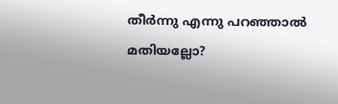തീർന്നു എന്നു പറഞ്ഞാൽ മതിയല്ലോ?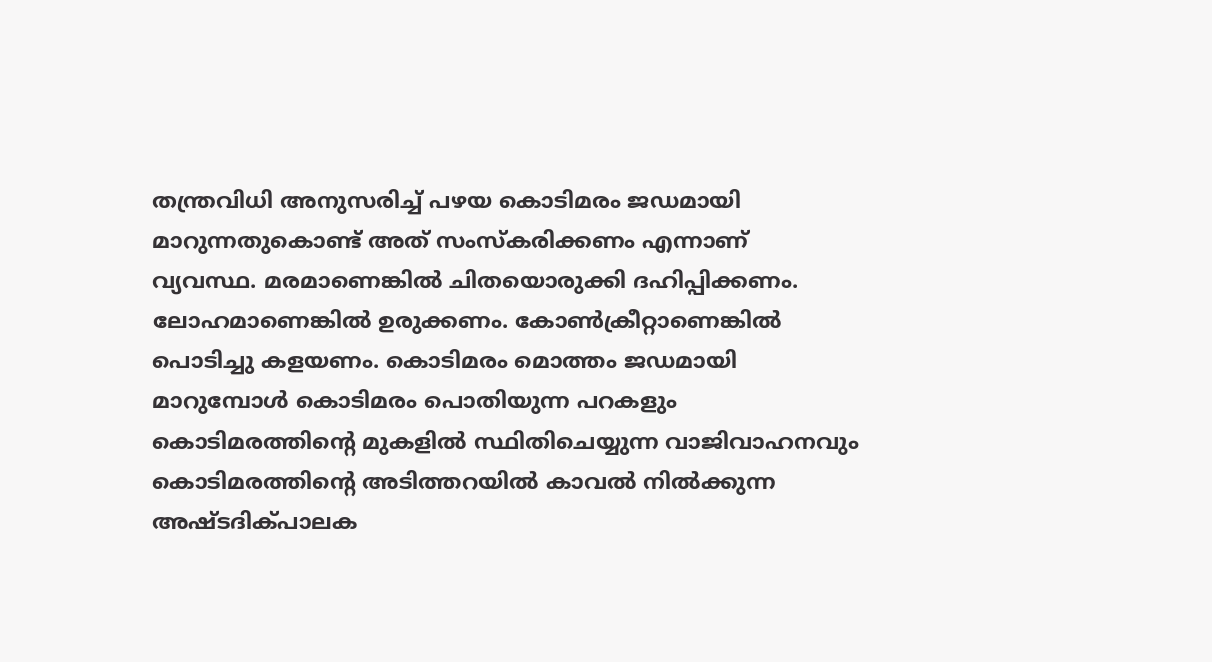തന്ത്രവിധി അനുസരിച്ച് പഴയ കൊടിമരം ജഡമായി മാറുന്നതുകൊണ്ട് അത് സംസ്കരിക്കണം എന്നാണ്
വ്യവസ്ഥ. മരമാണെങ്കിൽ ചിതയൊരുക്കി ദഹിപ്പിക്കണം. ലോഹമാണെങ്കിൽ ഉരുക്കണം. കോൺക്രീറ്റാണെങ്കിൽ പൊടിച്ചു കളയണം. കൊടിമരം മൊത്തം ജഡമായി മാറുമ്പോൾ കൊടിമരം പൊതിയുന്ന പറകളും കൊടിമരത്തിൻ്റെ മുകളിൽ സ്ഥിതിചെയ്യുന്ന വാജിവാഹനവും കൊടിമരത്തിൻ്റെ അടിത്തറയിൽ കാവൽ നിൽക്കുന്ന അഷ്ടദിക്പാലക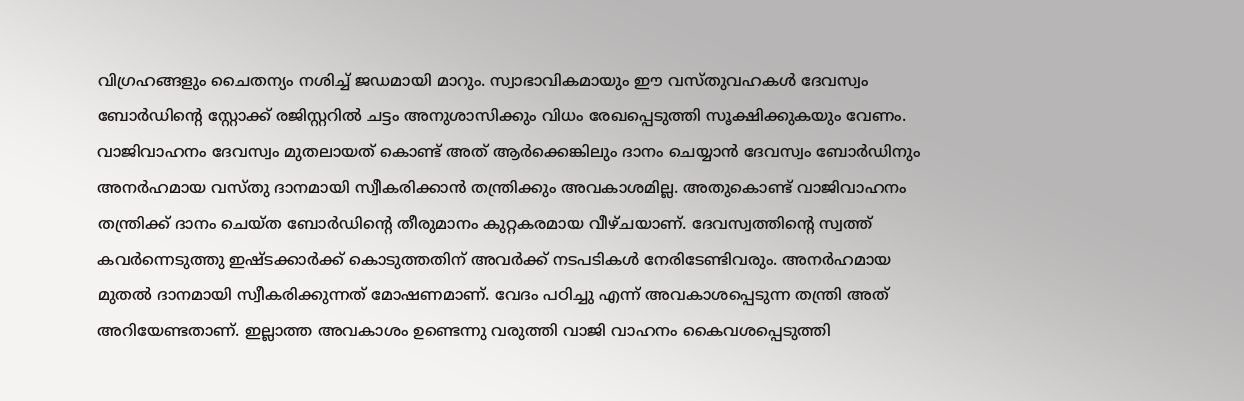വിഗ്രഹങ്ങളും ചൈതന്യം നശിച്ച് ജഡമായി മാറും. സ്വാഭാവികമായും ഈ വസ്തുവഹകൾ ദേവസ്വം ബോർഡിൻ്റെ സ്റ്റോക്ക് രജിസ്റ്ററിൽ ചട്ടം അനുശാസിക്കും വിധം രേഖപ്പെടുത്തി സൂക്ഷിക്കുകയും വേണം. വാജിവാഹനം ദേവസ്വം മുതലായത് കൊണ്ട് അത് ആർക്കെങ്കിലും ദാനം ചെയ്യാൻ ദേവസ്വം ബോർഡിനും അനർഹമായ വസ്തു ദാനമായി സ്വീകരിക്കാൻ തന്ത്രിക്കും അവകാശമില്ല. അതുകൊണ്ട് വാജിവാഹനം തന്ത്രിക്ക് ദാനം ചെയ്ത ബോർഡിൻ്റെ തീരുമാനം കുറ്റകരമായ വീഴ്ചയാണ്. ദേവസ്വത്തിൻ്റെ സ്വത്ത് കവർന്നെടുത്തു ഇഷ്ടക്കാർക്ക് കൊടുത്തതിന് അവർക്ക് നടപടികൾ നേരിടേണ്ടിവരും. അനർഹമായ മുതൽ ദാനമായി സ്വീകരിക്കുന്നത് മോഷണമാണ്. വേദം പഠിച്ചു എന്ന് അവകാശപ്പെടുന്ന തന്ത്രി അത് അറിയേണ്ടതാണ്. ഇല്ലാത്ത അവകാശം ഉണ്ടെന്നു വരുത്തി വാജി വാഹനം കൈവശപ്പെടുത്തി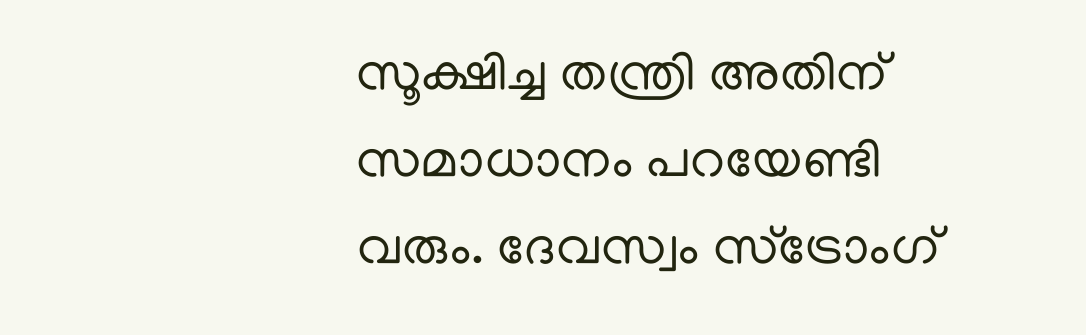സൂക്ഷിച്ച തന്ത്രി അതിന് സമാധാനം പറയേണ്ടി വരും. ദേവസ്വം സ്ട്രോംഗ്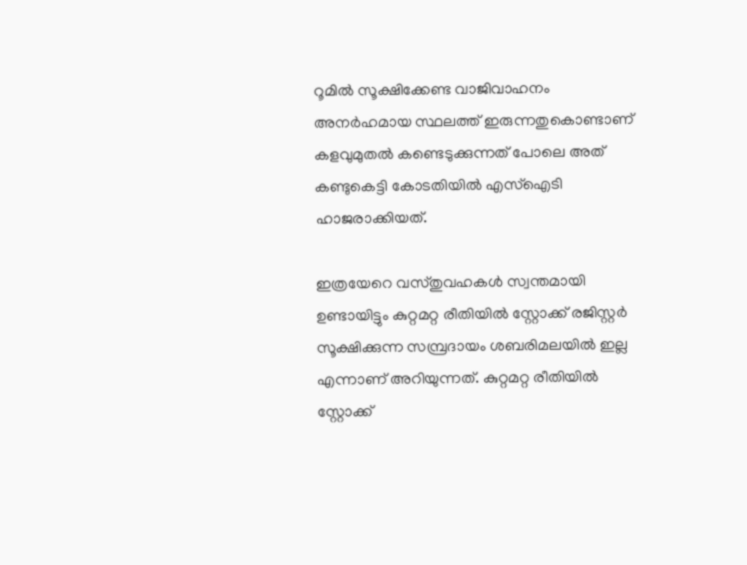റൂമിൽ സൂക്ഷിക്കേണ്ട വാജിവാഹനം അനർഹമായ സ്ഥലത്ത് ഇരുന്നതുകൊണ്ടാണ് കളവുമുതൽ കണ്ടെടുക്കുന്നത് പോലെ അത് കണ്ടുകെട്ടി കോടതിയിൽ എസ്ഐടി ഹാജരാക്കിയത്.

ഇത്രയേറെ വസ്തുവഹകൾ സ്വന്തമായി ഉണ്ടായിട്ടും കുറ്റമറ്റ രീതിയിൽ സ്റ്റോക്ക് രജിസ്റ്റർ സൂക്ഷിക്കുന്ന സമ്പ്രദായം ശബരിമലയിൽ ഇല്ല എന്നാണ് അറിയുന്നത്. കുറ്റമറ്റ രീതിയിൽ സ്റ്റോക്ക്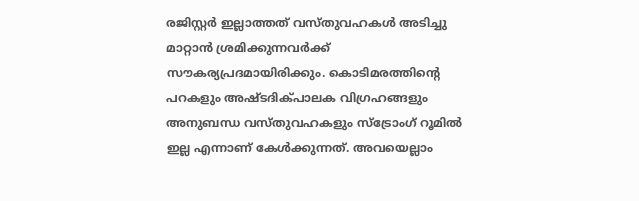രജിസ്റ്റർ ഇല്ലാത്തത് വസ്തുവഹകൾ അടിച്ചു മാറ്റാൻ ശ്രമിക്കുന്നവർക്ക് സൗകര്യപ്രദമായിരിക്കും. കൊടിമരത്തിൻ്റെ പറകളും അഷ്ടദിക്പാലക വിഗ്രഹങ്ങളും അനുബന്ധ വസ്തുവഹകളും സ്ട്രോംഗ് റൂമിൽ ഇല്ല എന്നാണ് കേൾക്കുന്നത്. അവയെല്ലാം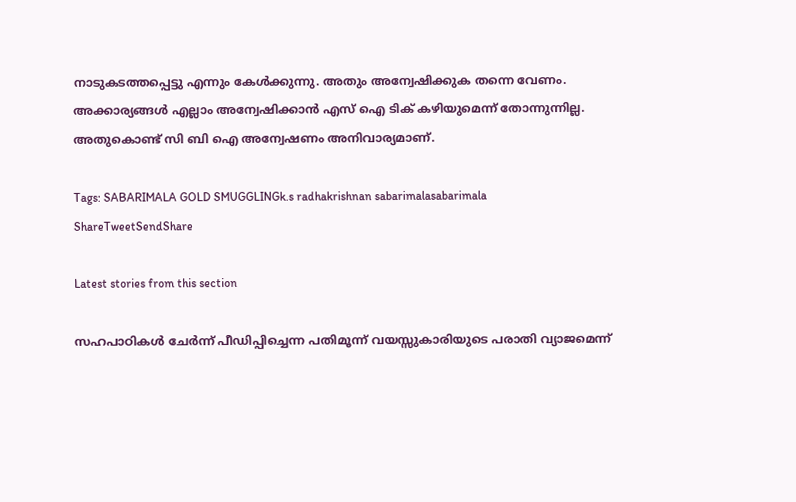നാടുകടത്തപ്പെട്ടു എന്നും കേൾക്കുന്നു. അതും അന്വേഷിക്കുക തന്നെ വേണം.
അക്കാര്യങ്ങൾ എല്ലാം അന്വേഷിക്കാൻ എസ് ഐ ടിക് കഴിയുമെന്ന് തോന്നുന്നില്ല. അതുകൊണ്ട് സി ബി ഐ അന്വേഷണം അനിവാര്യമാണ്.

Tags: SABARIMALA GOLD SMUGGLINGk.s radhakrishnan sabarimalasabarimala
ShareTweetSendShare

Latest stories from this section

സഹപാഠികൾ ചേർന്ന് പീഡിപ്പിച്ചെന്ന പതിമൂന്ന് വയസ്സുകാരിയുടെ പരാതി വ്യാജമെന്ന്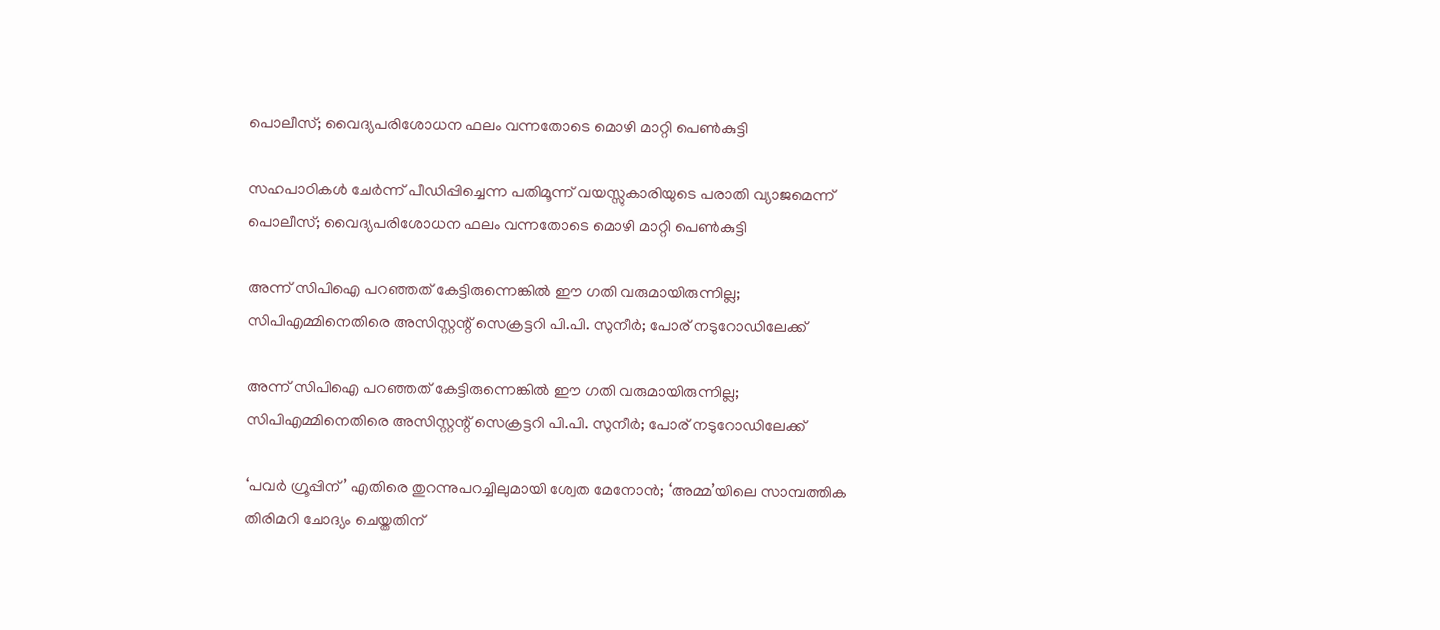പൊലീസ്; വൈദ്യപരിശോധന ഫലം വന്നതോടെ മൊഴി മാറ്റി പെൺകുട്ടി

സഹപാഠികൾ ചേർന്ന് പീഡിപ്പിച്ചെന്ന പതിമൂന്ന് വയസ്സുകാരിയുടെ പരാതി വ്യാജമെന്ന് പൊലീസ്; വൈദ്യപരിശോധന ഫലം വന്നതോടെ മൊഴി മാറ്റി പെൺകുട്ടി

അന്ന് സിപിഐ പറഞ്ഞത് കേട്ടിരുന്നെങ്കിൽ ഈ ഗതി വരുമായിരുന്നില്ല; സിപിഎമ്മിനെതിരെ അസിസ്റ്റന്റ് സെക്രട്ടറി പി.പി. സുനീർ; പോര് നടുറോഡിലേക്ക്

അന്ന് സിപിഐ പറഞ്ഞത് കേട്ടിരുന്നെങ്കിൽ ഈ ഗതി വരുമായിരുന്നില്ല; സിപിഎമ്മിനെതിരെ അസിസ്റ്റന്റ് സെക്രട്ടറി പി.പി. സുനീർ; പോര് നടുറോഡിലേക്ക്

‘പവർ ഗ്രൂപ്പിന്’ എതിരെ തുറന്നുപറച്ചിലുമായി ശ്വേത മേനോൻ; ‘അമ്മ’യിലെ സാമ്പത്തിക തിരിമറി ചോദ്യം ചെയ്തതിന്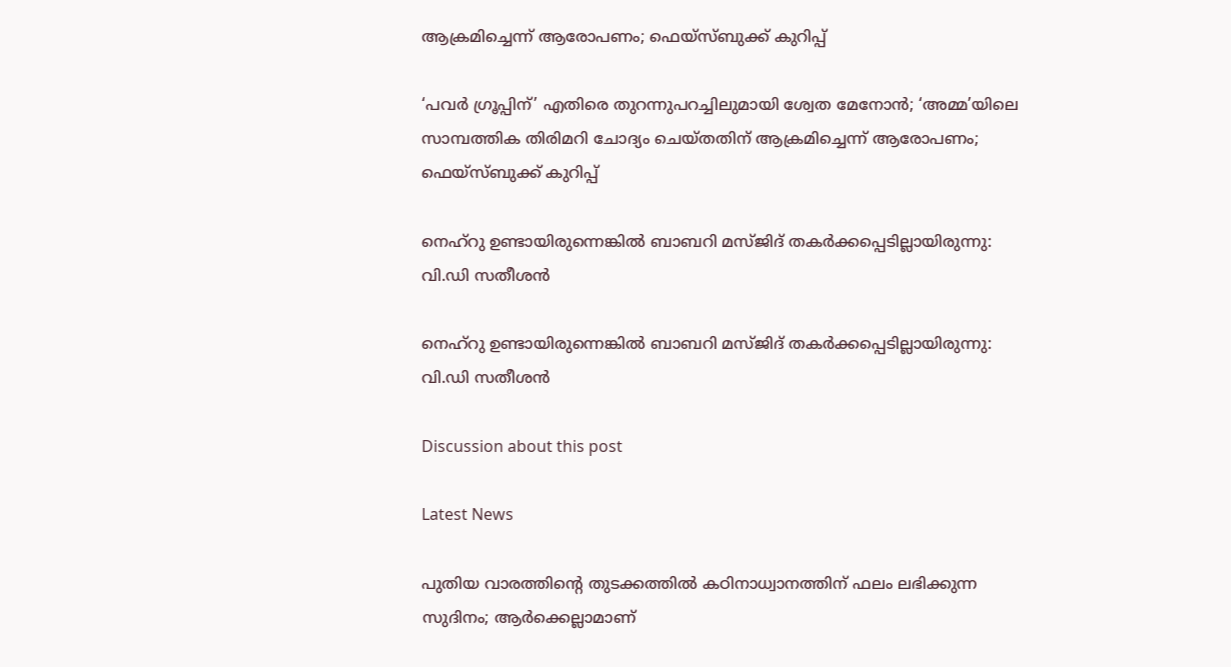ആക്രമിച്ചെന്ന് ആരോപണം; ഫെയ്‌സ്ബുക്ക് കുറിപ്പ്

‘പവർ ഗ്രൂപ്പിന്’ എതിരെ തുറന്നുപറച്ചിലുമായി ശ്വേത മേനോൻ; ‘അമ്മ’യിലെ സാമ്പത്തിക തിരിമറി ചോദ്യം ചെയ്തതിന് ആക്രമിച്ചെന്ന് ആരോപണം; ഫെയ്‌സ്ബുക്ക് കുറിപ്പ്

നെഹ്‌റു ഉണ്ടായിരുന്നെങ്കിൽ ബാബറി മസ്ജിദ് തകർക്കപ്പെടില്ലായിരുന്നു: വി.ഡി സതീശൻ

നെഹ്‌റു ഉണ്ടായിരുന്നെങ്കിൽ ബാബറി മസ്ജിദ് തകർക്കപ്പെടില്ലായിരുന്നു: വി.ഡി സതീശൻ

Discussion about this post

Latest News

പുതിയ വാരത്തിന്റെ തുടക്കത്തിൽ കഠിനാധ്വാനത്തിന് ഫലം ലഭിക്കുന്ന സുദിനം; ആർക്കെല്ലാമാണ്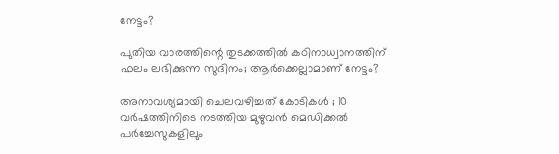നേട്ടം?

പുതിയ വാരത്തിന്റെ തുടക്കത്തിൽ കഠിനാധ്വാനത്തിന് ഫലം ലഭിക്കുന്ന സുദിനം; ആർക്കെല്ലാമാണ് നേട്ടം?

അനാവശ്യമായി ചെലവഴിച്ചത് കോടികൾ ; 10 വർഷത്തിനിടെ നടത്തിയ മുഴുവൻ മെഡിക്കൽ പർച്ചേസുകളിലും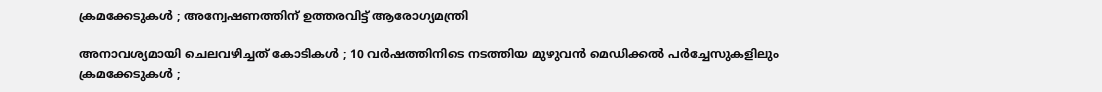ക്രമക്കേടുകൾ ; അന്വേഷണത്തിന് ഉത്തരവിട്ട് ആരോഗ്യമന്ത്രി

അനാവശ്യമായി ചെലവഴിച്ചത് കോടികൾ ; 10 വർഷത്തിനിടെ നടത്തിയ മുഴുവൻ മെഡിക്കൽ പർച്ചേസുകളിലും ക്രമക്കേടുകൾ ;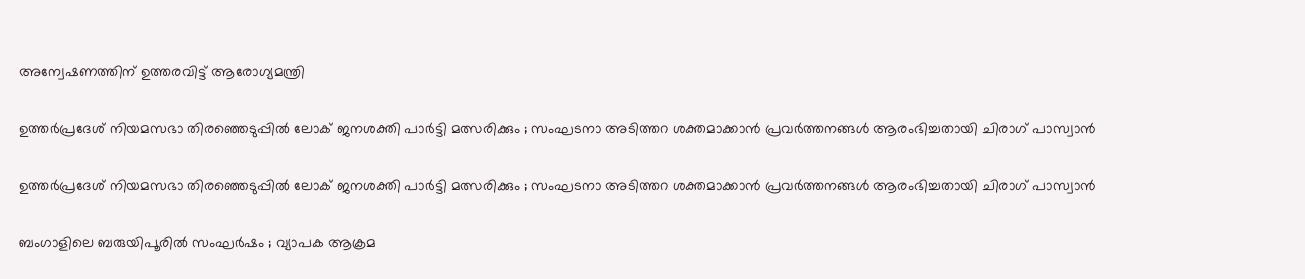അന്വേഷണത്തിന് ഉത്തരവിട്ട് ആരോഗ്യമന്ത്രി

ഉത്തർപ്രദേശ് നിയമസഭാ തിരഞ്ഞെടുപ്പിൽ ലോക് ജനശക്തി പാർട്ടി മത്സരിക്കും ; സംഘടനാ അടിത്തറ ശക്തമാക്കാൻ പ്രവർത്തനങ്ങൾ ആരംഭിച്ചതായി ചിരാഗ് പാസ്വാൻ

ഉത്തർപ്രദേശ് നിയമസഭാ തിരഞ്ഞെടുപ്പിൽ ലോക് ജനശക്തി പാർട്ടി മത്സരിക്കും ; സംഘടനാ അടിത്തറ ശക്തമാക്കാൻ പ്രവർത്തനങ്ങൾ ആരംഭിച്ചതായി ചിരാഗ് പാസ്വാൻ

ബംഗാളിലെ ബരുയിപൂരിൽ സംഘർഷം ; വ്യാപക ആക്രമ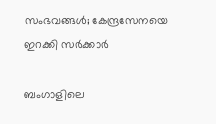സംഭവങ്ങൾ; കേന്ദ്രസേനയെ ഇറക്കി സർക്കാർ

ബംഗാളിലെ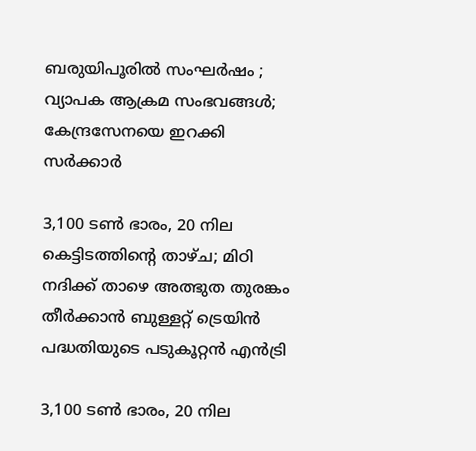ബരുയിപൂരിൽ സംഘർഷം ; വ്യാപക ആക്രമ സംഭവങ്ങൾ; കേന്ദ്രസേനയെ ഇറക്കി സർക്കാർ

3,100 ടൺ ഭാരം, 20 നില കെട്ടിടത്തിന്റെ താഴ്ച; മിഠി നദിക്ക് താഴെ അത്ഭുത തുരങ്കം തീർക്കാൻ ബുള്ളറ്റ് ട്രെയിൻ പദ്ധതിയുടെ പടുകൂറ്റൻ എൻട്രി

3,100 ടൺ ഭാരം, 20 നില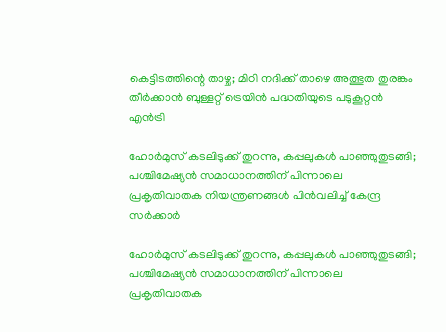കെട്ടിടത്തിന്റെ താഴ്ച; മിഠി നദിക്ക് താഴെ അത്ഭുത തുരങ്കം തീർക്കാൻ ബുള്ളറ്റ് ട്രെയിൻ പദ്ധതിയുടെ പടുകൂറ്റൻ എൻട്രി

ഹോർമുസ് കടലിടുക്ക് തുറന്നു, കപ്പലുകൾ പാഞ്ഞുതുടങ്ങി; പശ്ചിമേഷ്യൻ സമാധാനത്തിന് പിന്നാലെ പ്രകൃതിവാതക നിയന്ത്രണങ്ങൾ പിൻവലിച്ച് കേന്ദ്ര സർക്കാർ

ഹോർമുസ് കടലിടുക്ക് തുറന്നു, കപ്പലുകൾ പാഞ്ഞുതുടങ്ങി; പശ്ചിമേഷ്യൻ സമാധാനത്തിന് പിന്നാലെ പ്രകൃതിവാതക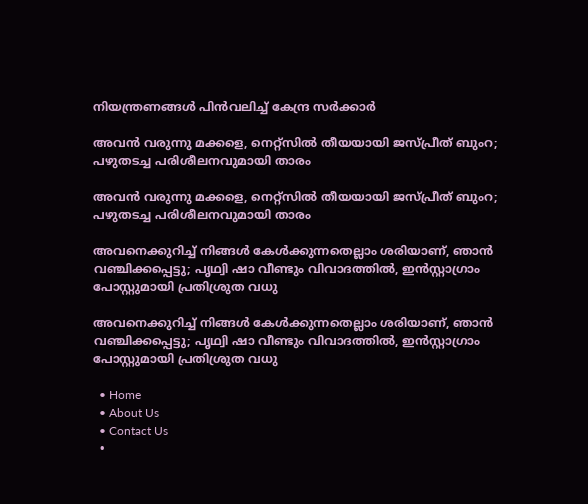നിയന്ത്രണങ്ങൾ പിൻവലിച്ച് കേന്ദ്ര സർക്കാർ

അവൻ വരുന്നു മക്കളെ, നെറ്റ്സിൽ തീയയായി ജസ്പ്രീത് ബുംറ; പഴുതടച്ച പരിശീലനവുമായി താരം

അവൻ വരുന്നു മക്കളെ, നെറ്റ്സിൽ തീയയായി ജസ്പ്രീത് ബുംറ; പഴുതടച്ച പരിശീലനവുമായി താരം

അവനെക്കുറിച്ച് നിങ്ങൾ കേൾക്കുന്നതെല്ലാം ശരിയാണ്, ഞാൻ വഞ്ചിക്കപ്പെട്ടു; പൃഥ്വി ഷാ വീണ്ടും വിവാദത്തിൽ, ഇൻസ്റ്റാഗ്രാം പോസ്റ്റുമായി പ്രതിശ്രുത വധു

അവനെക്കുറിച്ച് നിങ്ങൾ കേൾക്കുന്നതെല്ലാം ശരിയാണ്, ഞാൻ വഞ്ചിക്കപ്പെട്ടു; പൃഥ്വി ഷാ വീണ്ടും വിവാദത്തിൽ, ഇൻസ്റ്റാഗ്രാം പോസ്റ്റുമായി പ്രതിശ്രുത വധു

  • Home
  • About Us
  • Contact Us
  •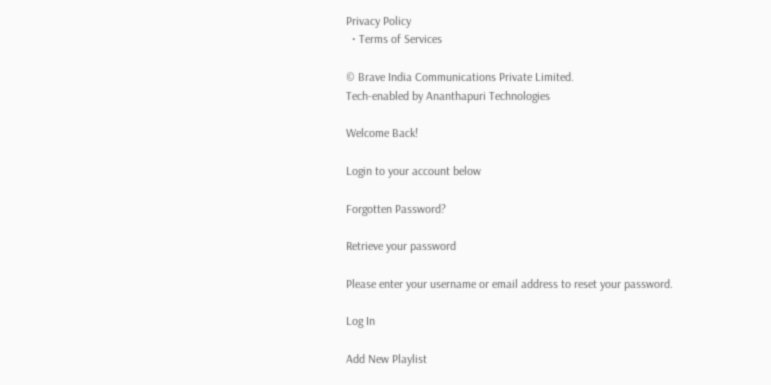Privacy Policy
  • Terms of Services

© Brave India Communications Private Limited.
Tech-enabled by Ananthapuri Technologies

Welcome Back!

Login to your account below

Forgotten Password?

Retrieve your password

Please enter your username or email address to reset your password.

Log In

Add New Playlist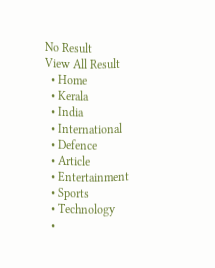No Result
View All Result
  • Home
  • Kerala
  • India
  • International
  • Defence
  • Article
  • Entertainment
  • Sports
  • Technology
  •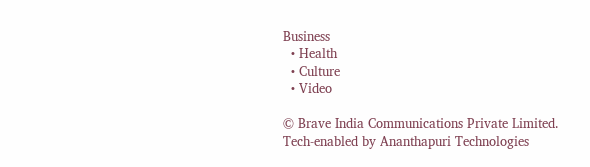Business
  • Health
  • Culture
  • Video

© Brave India Communications Private Limited.
Tech-enabled by Ananthapuri Technologies